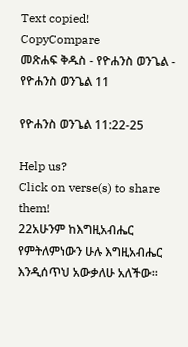Text copied!
CopyCompare
መጽሐፍ ቅዱስ - የዮሐንስ ወንጌል - የዮሐንስ ወንጌል 11

የዮሐንስ ወንጌል 11:22-25

Help us?
Click on verse(s) to share them!
22አሁንም ከእግዚአብሔር የምትለምነውን ሁሉ እግዚአብሔር እንዲሰጥህ አውቃለሁ አለችው።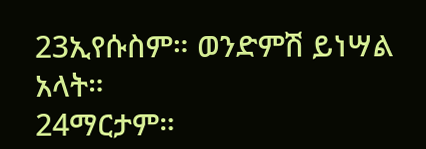23ኢየሱስም። ወንድምሽ ይነሣል አላት።
24ማርታም።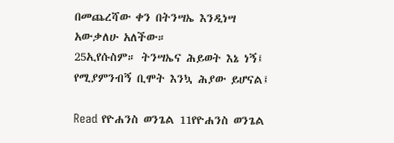በመጨረሻው ቀን በትንሣኤ እንዲነሣ አውቃለሁ አለችው።
25ኢየሱስም። ትንሣኤና ሕይወት እኔ ነኝ፤ የሚያምንብኝ ቢሞት እንኳ ሕያው ይሆናል፤

Read የዮሐንስ ወንጌል 11የዮሐንስ ወንጌል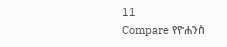11
Compare የዮሐንስ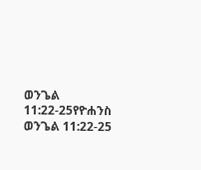ወንጌል 11:22-25የዮሐንስ ወንጌል 11:22-25